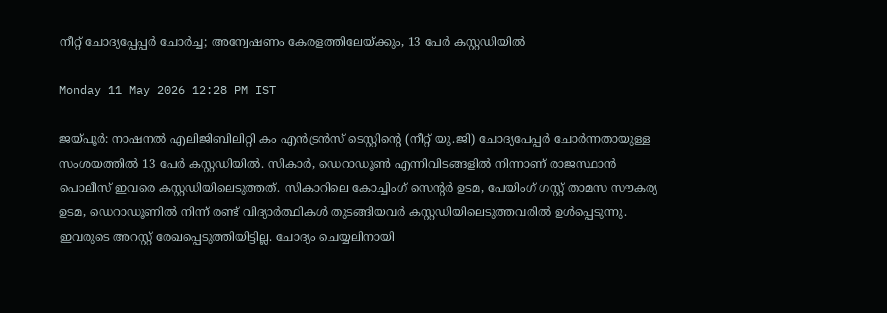നീറ്റ് ചോദ്യപ്പേപ്പർ ചോർച്ച; അന്വേഷണം കേരളത്തിലേയ്ക്കും, 13 പേർ കസ്റ്റഡിയിൽ

Monday 11 May 2026 12:28 PM IST

ജയ്‌പൂർ: നാഷനൽ എലിജിബിലിറ്റി കം എൻട്രൻസ് ടെസ്റ്റിന്റെ (നീറ്റ് യു.ജി) ചോദ്യപേപ്പർ ചോർന്നതായുള്ള സംശയത്തിൽ 13 പേ‌ർ കസ്റ്റഡിയിൽ. സികാർ, ഡെറാഡൂൺ എന്നിവിടങ്ങളിൽ നിന്നാണ് രാജസ്ഥാൻ പൊലീസ് ഇവരെ കസ്റ്റഡിയിലെടുത്തത്. സികാറിലെ കോച്ചിംഗ് സെന്റർ ഉടമ, പേയിംഗ് ഗസ്റ്റ് താമസ സൗകര്യ ഉടമ, ഡെറാഡൂണിൽ നിന്ന് രണ്ട് വിദ്യാർത്ഥികൾ തുടങ്ങിയവർ കസ്റ്റഡിയിലെടുത്തവരിൽ ഉൾപ്പെടുന്നു. ഇവരുടെ അറസ്റ്റ് രേഖപ്പെടുത്തിയിട്ടില്ല. ചോദ്യം ചെയ്യലിനായി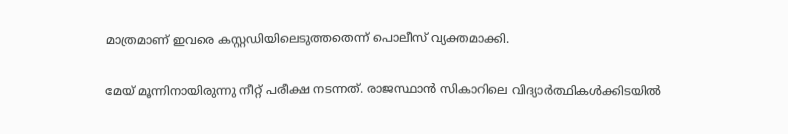മാത്രമാണ് ഇവരെ കസ്റ്റഡിയിലെടുത്തതെന്ന് പൊലീസ് വ്യക്തമാക്കി.

മേയ് മൂന്നിനായിരുന്നു നീറ്റ് പരീക്ഷ നടന്നത്. രാജസ്ഥാൻ സികാറിലെ വിദ്യാർത്ഥികൾക്കിടയിൽ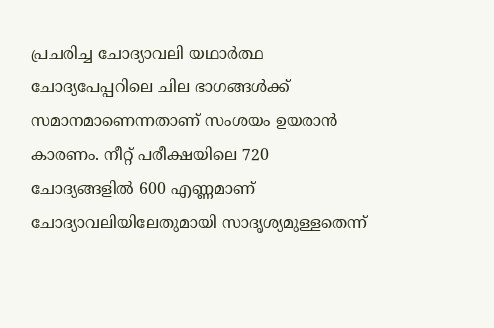പ്രചരിച്ച ചോദ്യാവലി യഥാർത്ഥ ചോദ്യപേപ്പറിലെ ചില ഭാഗങ്ങൾക്ക് സമാനമാണെന്നതാണ് സംശയം ഉയരാൻ കാരണം. നീറ്റ് പരീക്ഷയിലെ 720 ചോദ്യങ്ങളിൽ 600 എണ്ണമാണ് ചോദ്യാവലിയിലേതുമായി സാദൃശ്യമുള്ളതെന്ന്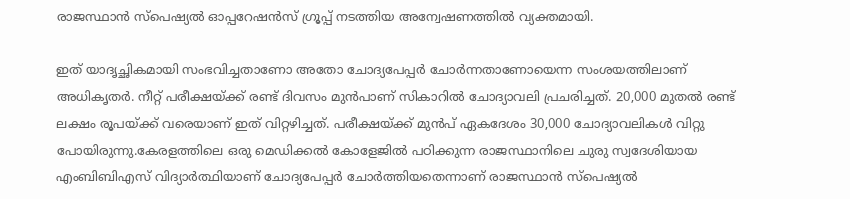രാജസ്ഥാൻ സ്‌‌പെഷ്യൽ ഓപ്പറേഷൻസ് ഗ്രൂപ്പ് നടത്തിയ അന്വേഷണത്തിൽ വ്യക്തമായി.

ഇത് യാദൃച്ഛികമായി സംഭവിച്ചതാണോ അതോ ചോദ്യപേപ്പർ ചോ‌ർന്നതാണോയെന്ന സംശയത്തിലാണ് അധിക‌ൃതർ. നീറ്റ് പരീക്ഷയ്ക്ക് രണ്ട് ദിവസം മുൻപാണ് സികാറിൽ ചോദ്യാവലി പ്രചരിച്ചത്. 20,000 മുതൽ രണ്ട് ലക്ഷം രൂപയ്ക്ക് വരെയാണ് ഇത് വിറ്റഴിച്ചത്. പരീക്ഷയ്ക്ക് മുൻപ് ഏകദേശം 30,000 ചോദ്യാവലികൾ വിറ്റു പോയിരുന്നു.കേരളത്തിലെ ഒരു മെഡിക്കൽ കോളേജിൽ പഠിക്കുന്ന രാജസ്ഥാനിലെ ചുരു സ്വദേശിയായ എംബിബിഎസ് വിദ്യാർത്ഥിയാണ് ചോദ്യപേപ്പർ ചോർത്തിയതെന്നാണ് രാജസ്ഥാൻ സ്‌‌പെഷ്യൽ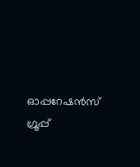ഓപ്പറേഷൻസ് ഗ്രൂപ്പ്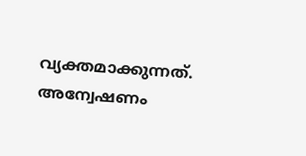വ്യക്തമാക്കുന്നത്. അന്വേഷണം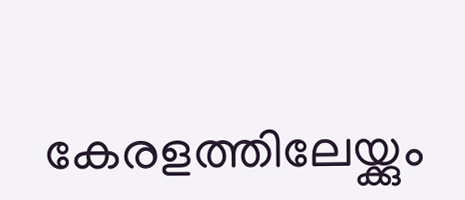കേരളത്തിലേയ്ക്കും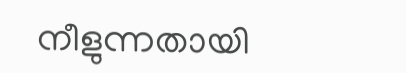നീളുന്നതായി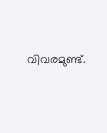വിവരമുണ്ട്.